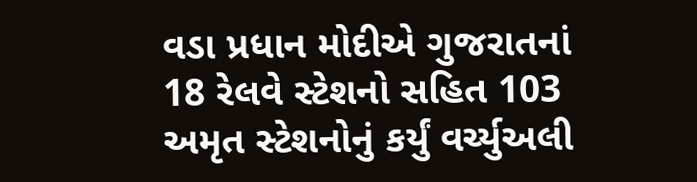વડા પ્રધાન મોદીએ ગુજરાતનાં 18 રેલવે સ્ટેશનો સહિત 103 અમૃત સ્ટેશનોનું કર્યું વર્ચ્યુઅલી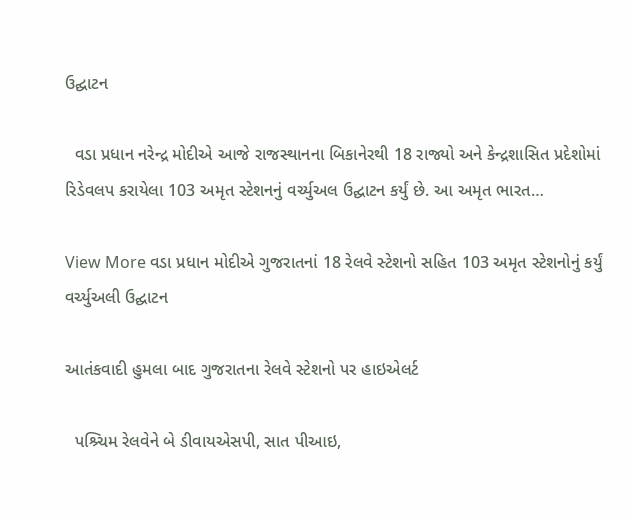ઉદ્ઘાટન

  વડા પ્રધાન નરેન્દ્ર મોદીએ આજે રાજસ્થાનના બિકાનેરથી 18 રાજ્યો અને કેન્દ્રશાસિત પ્રદેશોમાં રિડેવલપ કરાયેલા 103 અમૃત સ્ટેશનનું વર્ચ્યુઅલ ઉદ્ઘાટન કર્યું છે. આ અમૃત ભારત…

View More વડા પ્રધાન મોદીએ ગુજરાતનાં 18 રેલવે સ્ટેશનો સહિત 103 અમૃત સ્ટેશનોનું કર્યું વર્ચ્યુઅલી ઉદ્ઘાટન

આતંકવાદી હુમલા બાદ ગુજરાતના રેલવે સ્ટેશનો પર હાઇએલર્ટ

  પશ્ર્ચિમ રેલવેને બે ડીવાયએસપી, સાત પીઆઇ,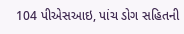104 પીએસઆઇ, પાંચ ડોગ સહિતની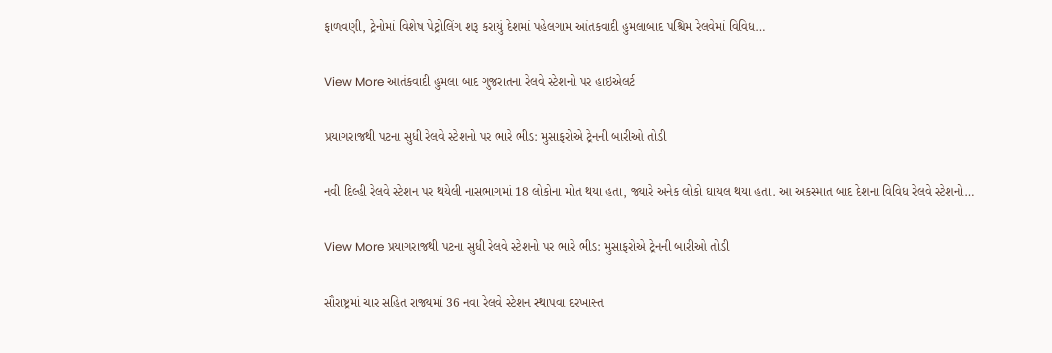ફાળવણી, ટ્રેનોમાં વિશેષ પેટ્રોલિંગ શરૂ કરાયું દેશમાં પહેલગામ આંતકવાદી હુમલાબાદ પશ્ચિમ રેલવેમાં વિવિધ…

View More આતંકવાદી હુમલા બાદ ગુજરાતના રેલવે સ્ટેશનો પર હાઇએલર્ટ

પ્રયાગરાજથી પટના સુધી રેલવે સ્ટેશનો પર ભારે ભીડ: મુસાફરોએ ટ્રેનની બારીઓ તોડી

નવી દિલ્હી રેલવે સ્ટેશન પર થયેલી નાસભાગમાં 18 લોકોના મોત થયા હતા, જ્યારે અનેક લોકો ઘાયલ થયા હતા. આ અકસ્માત બાદ દેશના વિવિધ રેલવે સ્ટેશનો…

View More પ્રયાગરાજથી પટના સુધી રેલવે સ્ટેશનો પર ભારે ભીડ: મુસાફરોએ ટ્રેનની બારીઓ તોડી

સૌરાષ્ટ્રમાં ચાર સહિત રાજ્યમાં 36 નવા રેલવે સ્ટેશન સ્થાપવા દરખાસ્ત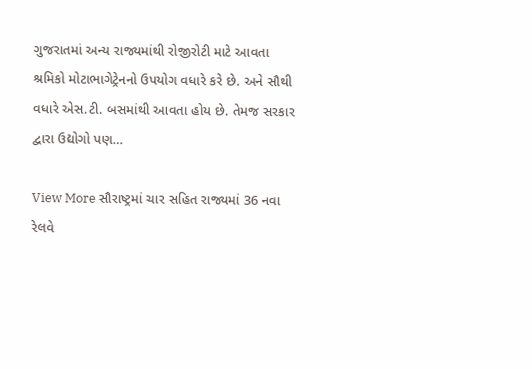ગુજરાતમાં અન્ય રાજ્યમાંથી રોજીરોટી માટે આવતા શ્રમિકો મોટાભાગેટ્રેનનો ઉપયોગ વધારે કરે છે. અને સૌથી વધારે એસ.ટી. બસમાંથી આવતા હોય છે. તેમજ સરકાર દ્વારા ઉદ્યોગો પણ…

View More સૌરાષ્ટ્રમાં ચાર સહિત રાજ્યમાં 36 નવા રેલવે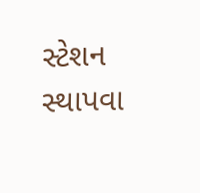સ્ટેશન સ્થાપવા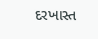દરખાસ્ત